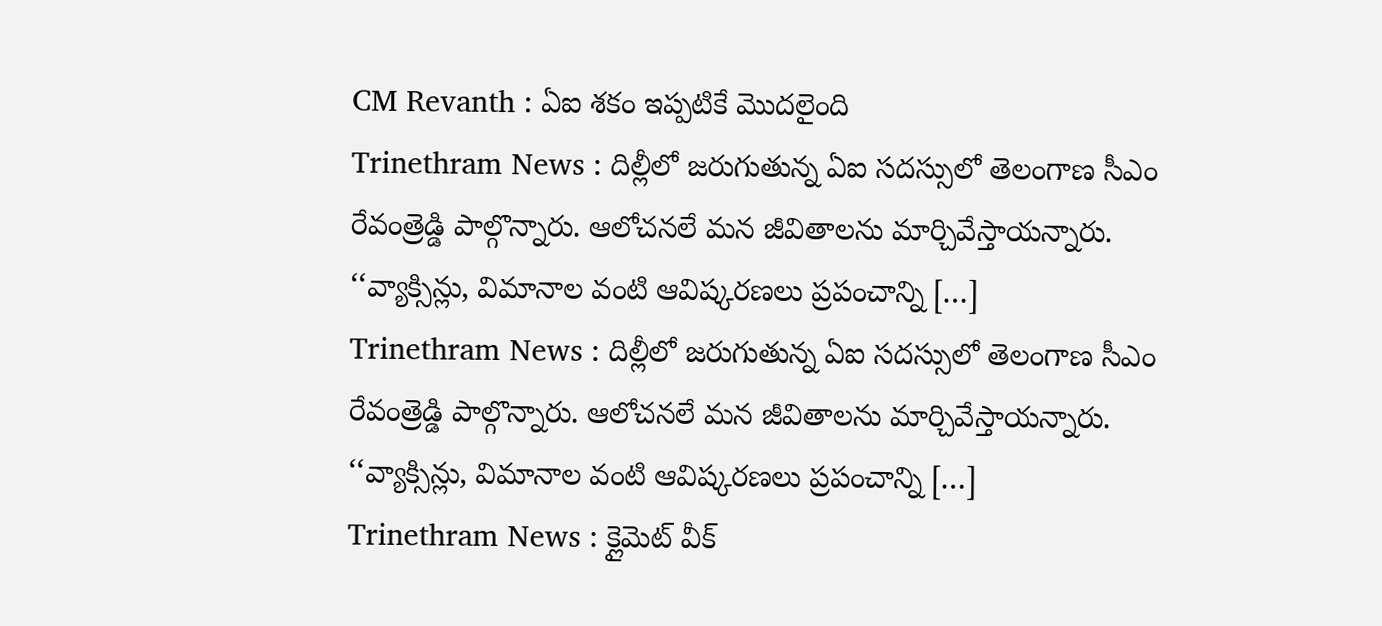CM Revanth : ఏఐ శకం ఇప్పటికే మొదలైంది
Trinethram News : దిల్లీలో జరుగుతున్న ఏఐ సదస్సులో తెలంగాణ సీఎం రేవంత్రెడ్డి పాల్గొన్నారు. ఆలోచనలే మన జీవితాలను మార్చివేస్తాయన్నారు. ‘‘వ్యాక్సిన్లు, విమానాల వంటి ఆవిష్కరణలు ప్రపంచాన్ని […]
Trinethram News : దిల్లీలో జరుగుతున్న ఏఐ సదస్సులో తెలంగాణ సీఎం రేవంత్రెడ్డి పాల్గొన్నారు. ఆలోచనలే మన జీవితాలను మార్చివేస్తాయన్నారు. ‘‘వ్యాక్సిన్లు, విమానాల వంటి ఆవిష్కరణలు ప్రపంచాన్ని […]
Trinethram News : క్లైమెట్ వీక్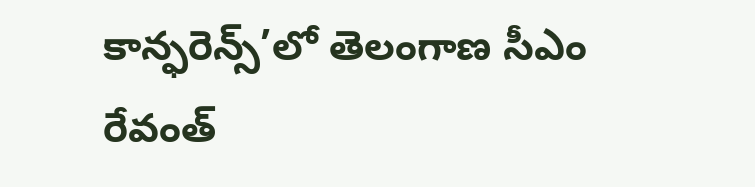కాన్ఫరెన్స్’లో తెలంగాణ సీఎం రేవంత్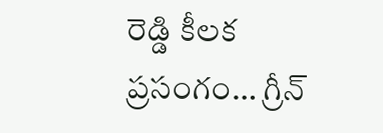రెడ్డి కీలక ప్రసంగం… గ్రీన్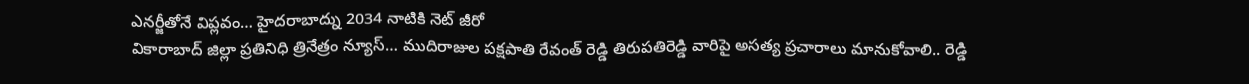ఎనర్జీతోనే విప్లవం… హైదరాబాద్ను 2034 నాటికి నెట్ జీరో
వికారాబాద్ జిల్లా ప్రతినిధి త్రినేత్రం న్యూస్… ముదిరాజుల పక్షపాతి రేవంత్ రెడ్డి తిరుపతిరెడ్డి వారిపై అసత్య ప్రచారాలు మానుకోవాలి.. రెడ్డి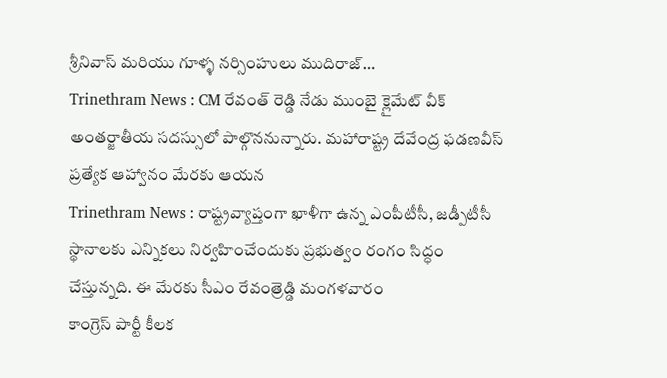శ్రీనివాస్ మరియు గూళ్ళ నర్సింహులు ముదిరాజ్…
Trinethram News : CM రేవంత్ రెడ్డి నేడు ముంబై క్లైమేట్ వీక్ అంతర్జాతీయ సదస్సులో పాల్గొననున్నారు. మహారాష్ట్ర దేవేంద్ర ఫడణవీస్ ప్రత్యేక ఆహ్వానం మేరకు ఆయన
Trinethram News : రాష్ట్రవ్యాప్తంగా ఖాళీగా ఉన్న ఎంపీటీసీ, జడ్పీటీసీ స్థానాలకు ఎన్నికలు నిర్వహించేందుకు ప్రభుత్వం రంగం సిద్ధం చేస్తున్నది. ఈ మేరకు సీఎం రేవంత్రెడ్డి మంగళవారం
కాంగ్రెస్ పార్టీ కీలక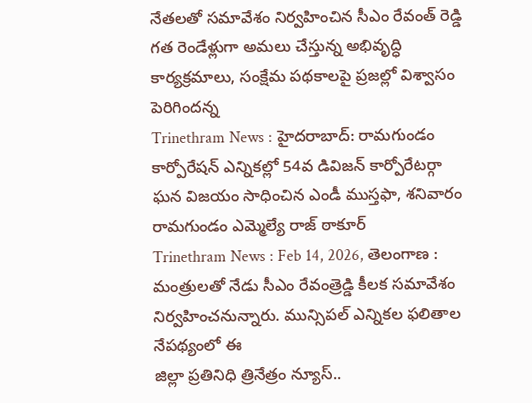నేతలతో సమావేశం నిర్వహించిన సీఎం రేవంత్ రెడ్డి గత రెండేళ్లుగా అమలు చేస్తున్న అభివృద్ధి కార్యక్రమాలు, సంక్షేమ పథకాలపై ప్రజల్లో విశ్వాసం పెరిగిందన్న
Trinethram News : హైదరాబాద్: రామగుండం కార్పోరేషన్ ఎన్నికల్లో 54వ డివిజన్ కార్పోరేటర్గా ఘన విజయం సాధించిన ఎండీ ముస్తఫా, శనివారం రామగుండం ఎమ్మెల్యే రాజ్ ఠాకూర్
Trinethram News : Feb 14, 2026, తెలంగాణ : మంత్రులతో నేడు సీఎం రేవంత్రెడ్డి కీలక సమావేశం నిర్వహించనున్నారు. మున్సిపల్ ఎన్నికల ఫలితాల నేపథ్యంలో ఈ
జిల్లా ప్రతినిధి త్రినేత్రం న్యూస్..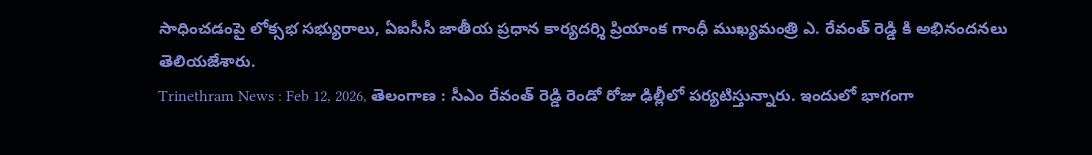సాధించడంపై లోక్సభ సభ్యురాలు, ఏఐసీసీ జాతీయ ప్రధాన కార్యదర్శి ప్రియాంక గాంధీ ముఖ్యమంత్రి ఎ. రేవంత్ రెడ్డి కి అభినందనలు తెలియజేశారు.
Trinethram News : Feb 12, 2026, తెలంగాణ : సీఎం రేవంత్ రెడ్డి రెండో రోజు ఢిల్లీలో పర్యటిస్తున్నారు. ఇందులో భాగంగా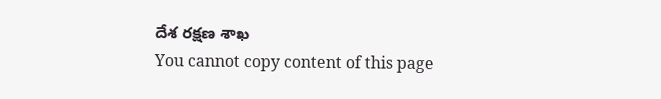దేశ రక్షణ శాఖ
You cannot copy content of this page